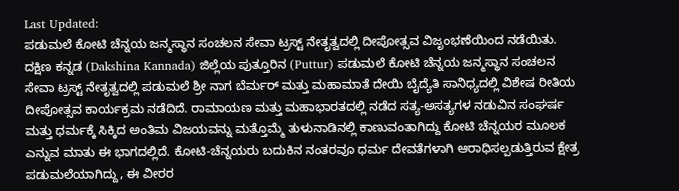Last Updated:
ಪಡುಮಲೆ ಕೋಟಿ ಚೆನ್ನಯ ಜನ್ಮಸ್ಥಾನ ಸಂಚಲನ ಸೇವಾ ಟ್ರಸ್ಟ್ ನೇತೃತ್ವದಲ್ಲಿ ದೀಪೋತ್ಸವ ವಿಜೃಂಭಣೆಯಿಂದ ನಡೆಯಿತು.
ದಕ್ಷಿಣ ಕನ್ನಡ (Dakshina Kannada) ಜಿಲ್ಲೆಯ ಪುತ್ತೂರಿನ (Puttur) ಪಡುಮಲೆ ಕೋಟಿ ಚೆನ್ನಯ ಜನ್ಮಸ್ಥಾನ ಸಂಚಲನ ಸೇವಾ ಟ್ರಸ್ಟ್ ನೇತೃತ್ವದಲ್ಲಿ ಪಡುಮಲೆ ಶ್ರೀ ನಾಗ ಬೆರ್ಮರ್ ಮತ್ತು ಮಹಾಮಾತೆ ದೇಯಿ ಬೈದ್ಯೆತಿ ಸಾನಿಧ್ಯದಲ್ಲಿ ವಿಶೇಷ ರೀತಿಯ ದೀಪೋತ್ಸವ ಕಾರ್ಯಕ್ರಮ ನಡೆದಿದೆ. ರಾಮಾಯಣ ಮತ್ತು ಮಹಾಭಾರತದಲ್ಲಿ ನಡೆದ ಸತ್ಯ-ಅಸತ್ಯಗಳ ನಡುವಿನ ಸಂಘರ್ಷ ಮತ್ತು ಧರ್ಮಕ್ಕೆ ಸಿಕ್ಕಿದ ಅಂತಿಮ ವಿಜಯವನ್ನು ಮತ್ತೊಮ್ಮೆ ತುಳುನಾಡಿನಲ್ಲಿ ಕಾಣುವಂತಾಗಿದ್ದು ಕೋಟಿ ಚೆನ್ನಯರ ಮೂಲಕ ಎನ್ನುವ ಮಾತು ಈ ಭಾಗದಲ್ಲಿದೆ. ಕೋಟಿ-ಚೆನ್ನಯರು ಬದುಕಿನ ನಂತರವೂ ಧರ್ಮ ದೇವತೆಗಳಾಗಿ ಆರಾಧಿಸಲ್ಪಡುತ್ತಿರುವ ಕ್ಷೇತ್ರ ಪಡುಮಲೆಯಾಗಿದ್ದು, ಈ ವೀರರ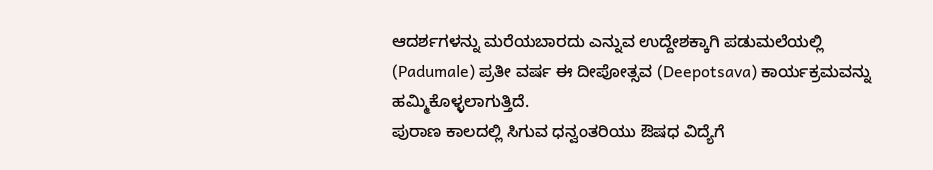ಆದರ್ಶಗಳನ್ನು ಮರೆಯಬಾರದು ಎನ್ನುವ ಉದ್ದೇಶಕ್ಕಾಗಿ ಪಡುಮಲೆಯಲ್ಲಿ (Padumale) ಪ್ರತೀ ವರ್ಷ ಈ ದೀಪೋತ್ಸವ (Deepotsava) ಕಾರ್ಯಕ್ರಮವನ್ನು ಹಮ್ಮಿಕೊಳ್ಳಲಾಗುತ್ತಿದೆ.
ಪುರಾಣ ಕಾಲದಲ್ಲಿ ಸಿಗುವ ಧನ್ವಂತರಿಯು ಔಷಧ ವಿದ್ಯೆಗೆ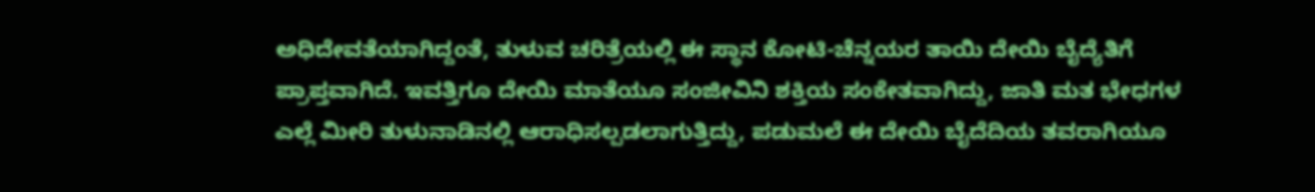ಅಧಿದೇವತೆಯಾಗಿದ್ದಂತೆ, ತುಳುವ ಚರಿತ್ರೆಯಲ್ಲಿ ಈ ಸ್ಥಾನ ಕೋಟಿ-ಚೆನ್ನಯರ ತಾಯಿ ದೇಯಿ ಬೈದ್ಯೆತಿಗೆ ಪ್ರಾಪ್ತವಾಗಿದೆ. ಇವತ್ತಿಗೂ ದೇಯಿ ಮಾತೆಯೂ ಸಂಜೀವಿನಿ ಶಕ್ತಿಯ ಸಂಕೇತವಾಗಿದ್ದು, ಜಾತಿ ಮತ ಭೇಧಗಳ ಎಲ್ಲೆ ಮೀರಿ ತುಳುನಾಡಿನಲ್ಲಿ ಆರಾಧಿಸಲ್ಪಡಲಾಗುತ್ತಿದ್ದು, ಪಡುಮಲೆ ಈ ದೇಯಿ ಬೈದೆದಿಯ ತವರಾಗಿಯೂ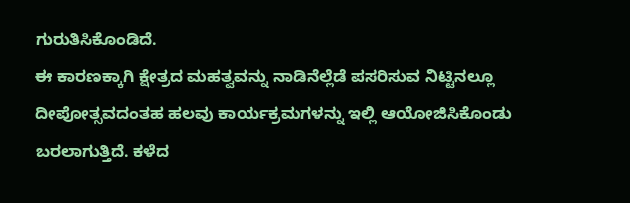ಗುರುತಿಸಿಕೊಂಡಿದೆ.
ಈ ಕಾರಣಕ್ಕಾಗಿ ಕ್ಷೇತ್ರದ ಮಹತ್ವವನ್ನು ನಾಡಿನೆಲ್ಲೆಡೆ ಪಸರಿಸುವ ನಿಟ್ಟಿನಲ್ಲೂ ದೀಪೋತ್ಸವದಂತಹ ಹಲವು ಕಾರ್ಯಕ್ರಮಗಳನ್ನು ಇಲ್ಲಿ ಆಯೋಜಿಸಿಕೊಂಡು ಬರಲಾಗುತ್ತಿದೆ. ಕಳೆದ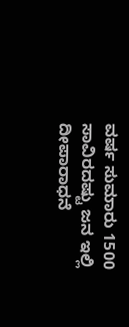ವರ್ಷ ಸುಮಾರು 1500 ಸಾವಿರದಷ್ಟು ಜನ ಇಲ್ಲಿ ದೀಪಾರಾಧನೆ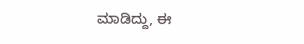ಮಾಡಿದ್ದು, ಈ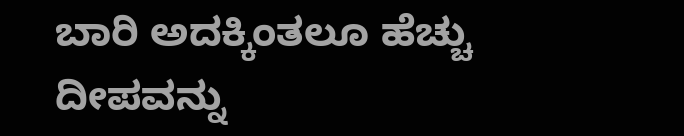ಬಾರಿ ಅದಕ್ಕಿಂತಲೂ ಹೆಚ್ಚು ದೀಪವನ್ನು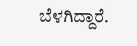ಬೆಳಗಿದ್ದಾರೆ.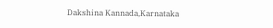Dakshina Kannada,Karnataka